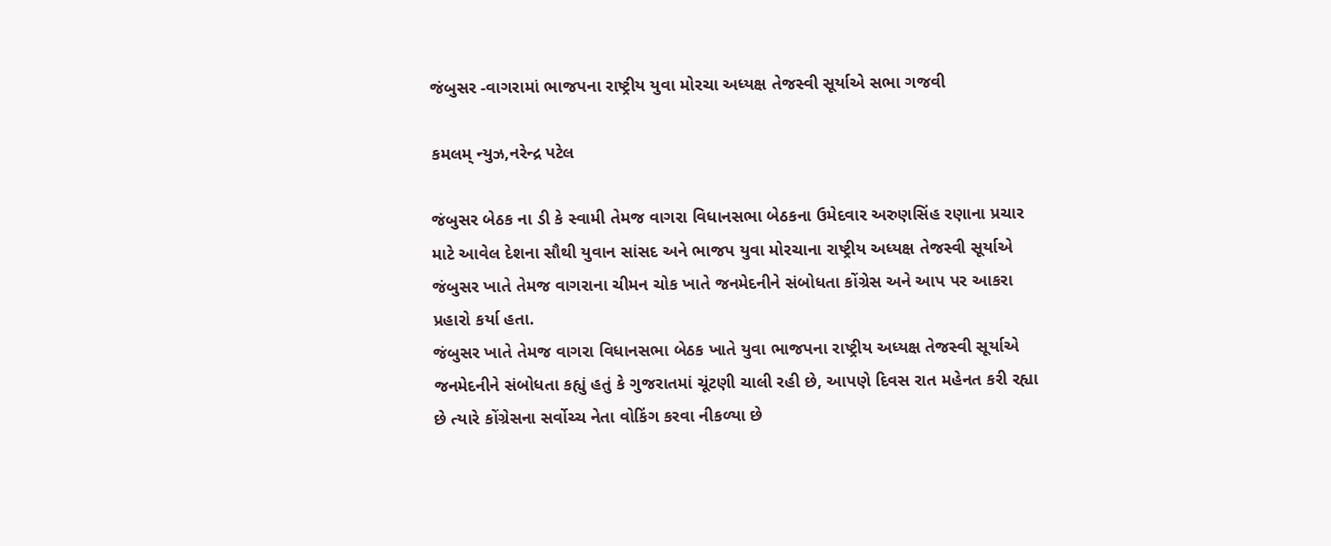જંબુસર -વાગરામાં ભાજપના રાષ્ટ્રીય યુવા મોરચા અધ્યક્ષ તેજસ્વી સૂર્યાએ સભા ગજવી

કમલમ્ ન્યુઝ,નરેન્દ્ર પટેલ

જંબુસર બેઠક ના ડી કે સ્વામી તેમજ વાગરા વિધાનસભા બેઠકના ઉમેદવાર અરુણસિંહ રણાના પ્રચાર માટે આવેલ દેશના સૌથી યુવાન સાંસદ અને ભાજપ યુવા મોરચાના રાષ્ટ્રીય અધ્યક્ષ તેજસ્વી સૂર્યાએ જંબુસર ખાતે તેમજ વાગરાના ચીમન ચોક ખાતે જનમેદનીને સંબોધતા કોંગ્રેસ અને આપ પર આકરા પ્રહારો કર્યા હતા.
જંબુસર ખાતે તેમજ વાગરા વિધાનસભા બેઠક ખાતે યુવા ભાજપના રાષ્ટ્રીય અધ્યક્ષ તેજસ્વી સૂર્યાએ જનમેદનીને સંબોધતા કહ્યું હતું કે ગુજરાતમાં ચૂંટણી ચાલી રહી છે, આપણે દિવસ રાત મહેનત કરી રહ્યા છે ત્યારે કોંગ્રેસના સર્વોચ્ચ નેતા વોકિંગ કરવા નીકળ્યા છે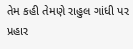તેમ કહી તેમણે રાહુલ ગાંધી પર પ્રહાર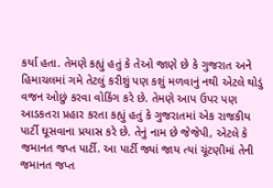કર્યા હતા. તેમણે કહ્યું હતું કે તેઓ જાણે છે કે ગુજરાત અને હિમાચલમાં ગમે તેટલું કરીશું પણ કશું મળવાનું નથી એટલે થોડું વજન ઓછું કરવા વોકિંગ કરે છે. તેમણે આપ ઉપર પણ આડકતરા પ્રહાર કરતા કહ્યું હતું કે ગુજરાતમાં એક રાજકીય પાર્ટી ઘૂસવાના પ્રયાસ કરે છે. તેનું નામ છે જેજેપી, એટલે કે જમાનત જપ્ત પાર્ટી. આ પાર્ટી જ્યાં જાય ત્યાં ચૂંટણીમાં તેની જમાનત જપ્ત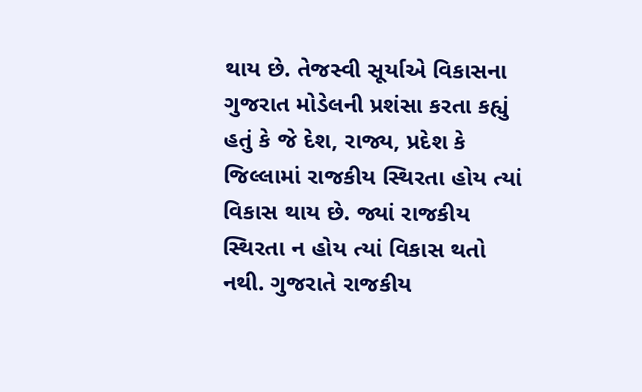થાય છે. તેજસ્વી સૂર્યાએ વિકાસના ગુજરાત મોડેલની પ્રશંસા કરતા કહ્યું હતું કે જે દેશ, રાજ્ય, પ્રદેશ કે જિલ્લામાં રાજકીય સ્થિરતા હોય ત્યાં વિકાસ થાય છે. જ્યાં રાજકીય સ્થિરતા ન હોય ત્યાં વિકાસ થતો નથી. ગુજરાતે રાજકીય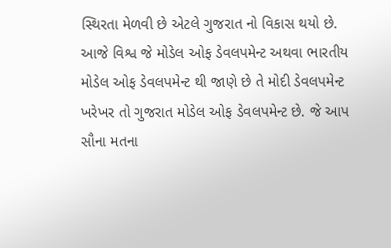સ્થિરતા મેળવી છે એટલે ગુજરાત નો વિકાસ થયો છે. આજે વિશ્વ જે મોડેલ ઓફ ડેવલપમેન્ટ અથવા ભારતીય મોડેલ ઓફ ડેવલપમેન્ટ થી જાણે છે તે મોદી ડેવલપમેન્ટ ખરેખર તો ગુજરાત મોડેલ ઓફ ડેવલપમેન્ટ છે. જે આપ સૌના મતના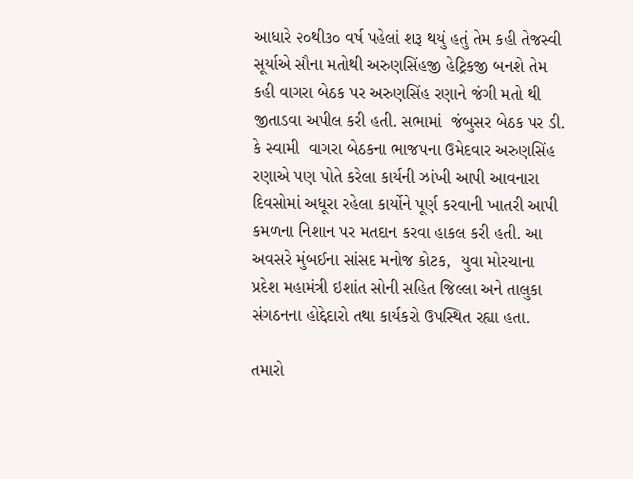આધારે ૨૦થી૩૦ વર્ષ પહેલાં શરૂ થયું હતું તેમ કહી તેજસ્વી સૂર્યાએ સૌના મતોથી અરુણસિંહજી હેટ્રિકજી બનશે તેમ કહી વાગરા બેઠક પર અરુણસિંહ રણાને જંગી મતો થી જીતાડવા અપીલ કરી હતી. સભામાં  જંબુસર બેઠક પર ડી. કે સ્વામી  વાગરા બેઠકના ભાજપના ઉમેદવાર અરુણસિંહ રણાએ પણ પોતે કરેલા કાર્યની ઝાંખી આપી આવનારા દિવસોમાં અધૂરા રહેલા કાર્યોને પૂર્ણ કરવાની ખાતરી આપી કમળના નિશાન પર મતદાન કરવા હાકલ કરી હતી. આ અવસરે મુંબઈના સાંસદ મનોજ કોટક,  યુવા મોરચાના પ્રદેશ મહામંત્રી ઇશાંત સોની સહિત જિલ્લા અને તાલુકા સંગઠનના હોદ્દેદારો તથા કાર્યકરો ઉપસ્થિત રહ્યા હતા.

તમારો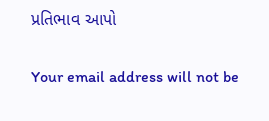પ્રતિભાવ આપો

Your email address will not be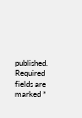published. Required fields are marked *